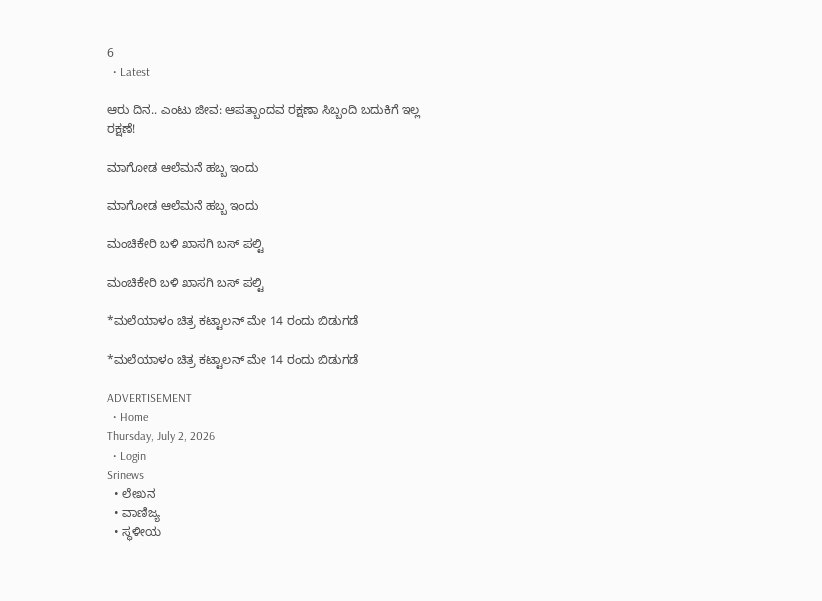6
  • Latest

ಆರು ದಿನ.. ಎಂಟು ಜೀವ: ಆಪತ್ಬಾಂದವ ರಕ್ಷಣಾ ಸಿಬ್ಬಂದಿ ಬದುಕಿಗೆ ಇಲ್ಲ ರಕ್ಷಣೆ!

ಮಾಗೋಡ ಆಲೆಮನೆ ಹಬ್ಬ ಇಂದು

ಮಾಗೋಡ ಆಲೆಮನೆ ಹಬ್ಬ ಇಂದು

ಮಂಚಿಕೇರಿ‌ ಬಳಿ ಖಾಸಗಿ ಬಸ್ ಪಲ್ಟಿ

ಮಂಚಿಕೇರಿ‌ ಬಳಿ ಖಾಸಗಿ ಬಸ್ ಪಲ್ಟಿ

*ಮಲೆಯಾಳಂ ಚಿತ್ರ ಕಟ್ಟಾಲನ್ ಮೇ 14 ರಂದು ಬಿಡುಗಡೆ

*ಮಲೆಯಾಳಂ ಚಿತ್ರ ಕಟ್ಟಾಲನ್ ಮೇ 14 ರಂದು ಬಿಡುಗಡೆ

ADVERTISEMENT
  • Home
Thursday, July 2, 2026
  • Login
Srinews
  • ಲೇಖನ
  • ವಾಣಿಜ್ಯ
  • ಸ್ಥಳೀಯ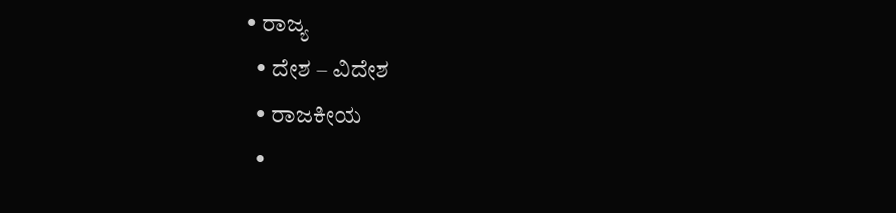• ರಾಜ್ಯ
  • ದೇಶ – ವಿದೇಶ
  • ರಾಜಕೀಯ
  •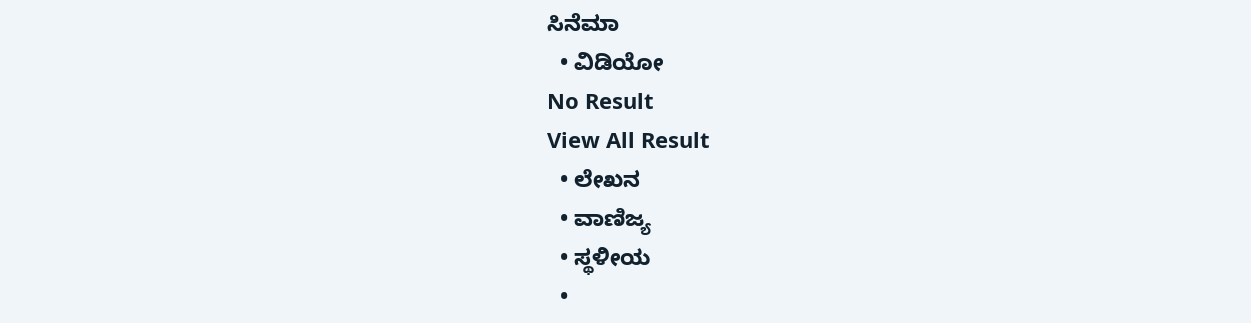ಸಿನೆಮಾ
  • ವಿಡಿಯೋ
No Result
View All Result
  • ಲೇಖನ
  • ವಾಣಿಜ್ಯ
  • ಸ್ಥಳೀಯ
  •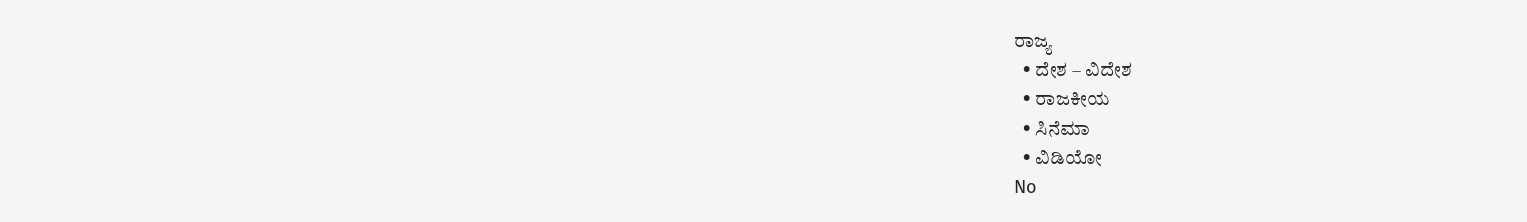ರಾಜ್ಯ
  • ದೇಶ – ವಿದೇಶ
  • ರಾಜಕೀಯ
  • ಸಿನೆಮಾ
  • ವಿಡಿಯೋ
No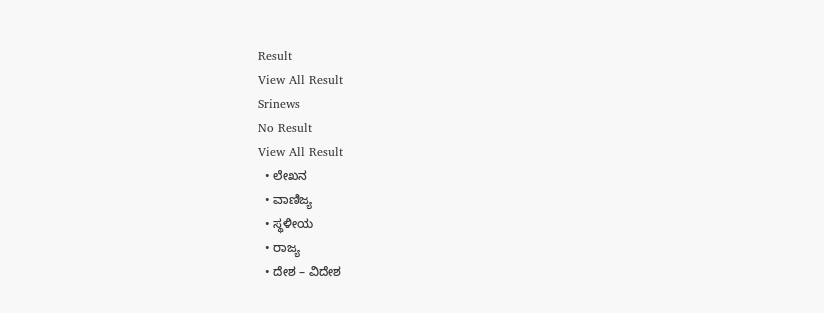Result
View All Result
Srinews
No Result
View All Result
  • ಲೇಖನ
  • ವಾಣಿಜ್ಯ
  • ಸ್ಥಳೀಯ
  • ರಾಜ್ಯ
  • ದೇಶ – ವಿದೇಶ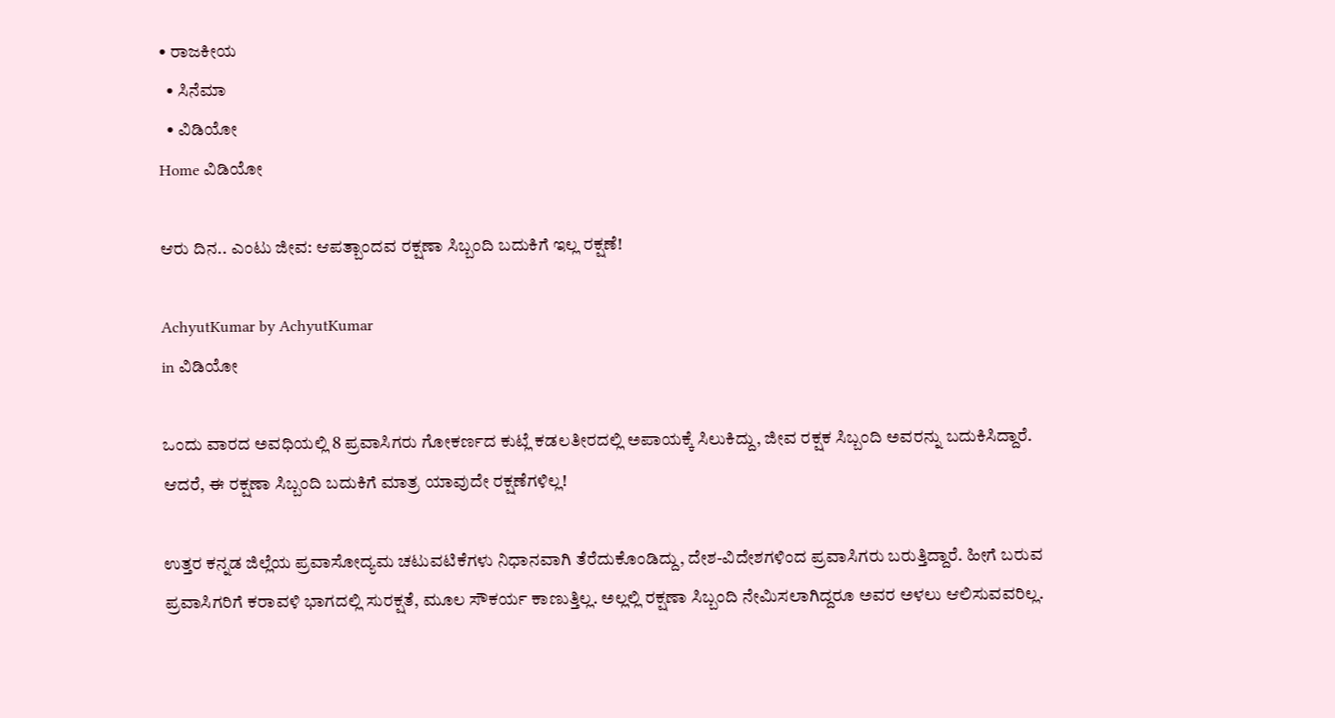• ರಾಜಕೀಯ
  • ಸಿನೆಮಾ
  • ವಿಡಿಯೋ
Home ವಿಡಿಯೋ

ಆರು ದಿನ.. ಎಂಟು ಜೀವ: ಆಪತ್ಬಾಂದವ ರಕ್ಷಣಾ ಸಿಬ್ಬಂದಿ ಬದುಕಿಗೆ ಇಲ್ಲ ರಕ್ಷಣೆ!

AchyutKumar by AchyutKumar
in ವಿಡಿಯೋ

ಒಂದು ವಾರದ ಅವಧಿಯಲ್ಲಿ 8 ಪ್ರವಾಸಿಗರು ಗೋಕರ್ಣದ ಕುಟ್ಲೆ ಕಡಲತೀರದಲ್ಲಿ ಅಪಾಯಕ್ಕೆ ಸಿಲುಕಿದ್ದು, ಜೀವ ರಕ್ಷಕ ಸಿಬ್ಬಂದಿ ಅವರನ್ನು ಬದುಕಿಸಿದ್ದಾರೆ. ಆದರೆ, ಈ ರಕ್ಷಣಾ ಸಿಬ್ಬಂದಿ ಬದುಕಿಗೆ ಮಾತ್ರ ಯಾವುದೇ ರಕ್ಷಣೆಗಳಿಲ್ಲ!

ಉತ್ತರ ಕನ್ನಡ ಜಿಲ್ಲೆಯ ಪ್ರವಾಸೋದ್ಯಮ ಚಟುವಟಿಕೆಗಳು ನಿಧಾನವಾಗಿ ತೆರೆದುಕೊಂಡಿದ್ದು, ದೇಶ-ವಿದೇಶಗಳಿಂದ ಪ್ರವಾಸಿಗರು ಬರುತ್ತಿದ್ದಾರೆ. ಹೀಗೆ ಬರುವ ಪ್ರವಾಸಿಗರಿಗೆ ಕರಾವಳಿ ಭಾಗದಲ್ಲಿ ಸುರಕ್ಷತೆ, ಮೂಲ ಸೌಕರ್ಯ ಕಾಣುತ್ತಿಲ್ಲ. ಅಲ್ಲಲ್ಲಿ ರಕ್ಷಣಾ ಸಿಬ್ಬಂದಿ ನೇಮಿಸಲಾಗಿದ್ದರೂ ಅವರ ಅಳಲು ಆಲಿಸುವವರಿಲ್ಲ.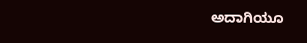ಅದಾಗಿಯೂ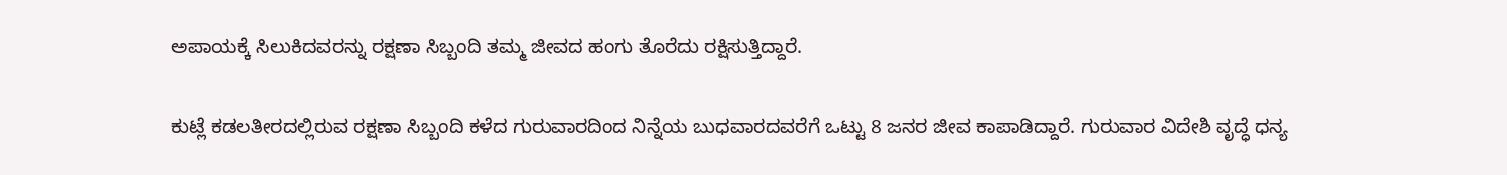ಅಪಾಯಕ್ಕೆ ಸಿಲುಕಿದವರನ್ನು ರಕ್ಷಣಾ ಸಿಬ್ಬಂದಿ ತಮ್ಮ ಜೀವದ ಹಂಗು ತೊರೆದು ರಕ್ಷಿಸುತ್ತಿದ್ದಾರೆ.

ಕುಟ್ಲೆ ಕಡಲತೀರದಲ್ಲಿರುವ ರಕ್ಷಣಾ ಸಿಬ್ಬಂದಿ ಕಳೆದ ಗುರುವಾರದಿಂದ ನಿನ್ನೆಯ ಬುಧವಾರದವರೆಗೆ ಒಟ್ಟು 8 ಜನರ ಜೀವ ಕಾಪಾಡಿದ್ದಾರೆ. ಗುರುವಾರ ವಿದೇಶಿ ವೃದ್ಧೆ ಧನ್ಯ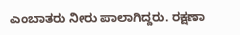ಎಂಬಾತರು ನೀರು ಪಾಲಾಗಿದ್ದರು. ರಕ್ಷಣಾ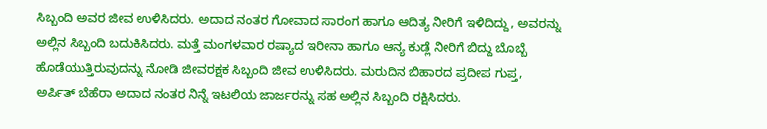ಸಿಬ್ಬಂದಿ ಅವರ ಜೀವ ಉಳಿಸಿದರು. ಅದಾದ ನಂತರ ಗೋವಾದ ಸಾರಂಗ ಹಾಗೂ ಆದಿತ್ಯ ನೀರಿಗೆ ಇಳಿದಿದ್ದು, ಅವರನ್ನು ಅಲ್ಲಿನ ಸಿಬ್ಬಂದಿ ಬದುಕಿಸಿದರು. ಮತ್ತೆ ಮಂಗಳವಾರ ರಷ್ಯಾದ ಇರೀನಾ ಹಾಗೂ ಆನ್ಯ ಕುಡ್ಲೆ ನೀರಿಗೆ ಬಿದ್ದು ಬೊಬ್ಬೆ ಹೊಡೆಯುತ್ತಿರುವುದನ್ನು ನೋಡಿ ಜೀವರಕ್ಷಕ ಸಿಬ್ಬಂದಿ ಜೀವ ಉಳಿಸಿದರು. ಮರುದಿನ ಬಿಹಾರದ ಪ್ರದೀಪ ಗುಪ್ತ, ಅರ್ಪಿತ್ ಬೆಹೆರಾ ಅದಾದ ನಂತರ ನಿನ್ನೆ ಇಟಲಿಯ ಜಾರ್ಜರನ್ನು ಸಹ ಅಲ್ಲಿನ ಸಿಬ್ಬಂದಿ ರಕ್ಷಿಸಿದರು.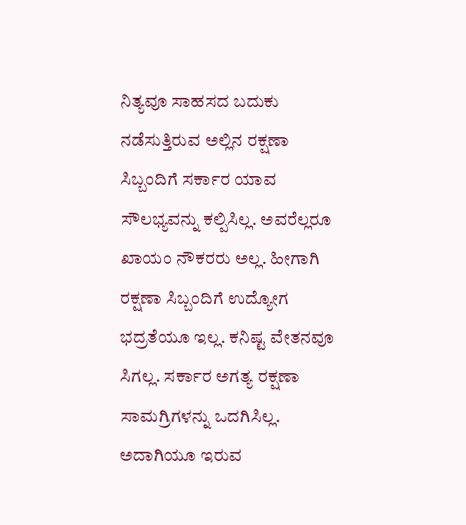ನಿತ್ಯವೂ ಸಾಹಸದ ಬದುಕು ನಡೆಸುತ್ತಿರುವ ಅಲ್ಲಿನ ರಕ್ಷಣಾ ಸಿಬ್ಬಂದಿಗೆ ಸರ್ಕಾರ ಯಾವ ಸೌಲಭ್ಯವನ್ನು ಕಲ್ಪಿಸಿಲ್ಲ. ಅವರೆಲ್ಲರೂ ಖಾಯಂ ನೌಕರರು ಅಲ್ಲ. ಹೀಗಾಗಿ ರಕ್ಷಣಾ ಸಿಬ್ಬಂದಿಗೆ ಉದ್ಯೋಗ ಭದ್ರತೆಯೂ ಇಲ್ಲ. ಕನಿಷ್ಟ ವೇತನವೂ ಸಿಗಲ್ಲ. ಸರ್ಕಾರ ಅಗತ್ಯ ರಕ್ಷಣಾ ಸಾಮಗ್ರಿಗಳನ್ನು ಒದಗಿಸಿಲ್ಲ. ಅದಾಗಿಯೂ ಇರುವ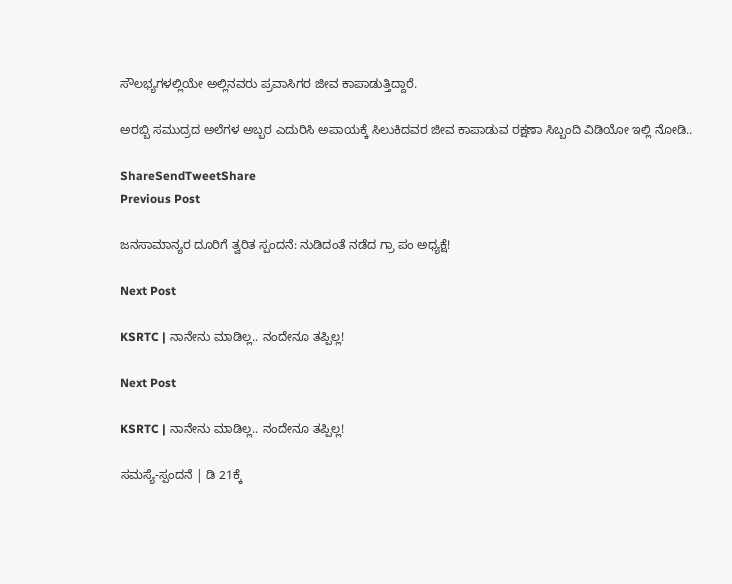ಸೌಲಭ್ಯಗಳಲ್ಲಿಯೇ ಅಲ್ಲಿನವರು ಪ್ರವಾಸಿಗರ ಜೀವ ಕಾಪಾಡುತ್ತಿದ್ದಾರೆ.

ಅರಬ್ಬಿ ಸಮುದ್ರದ ಅಲೆಗಳ ಅಬ್ಬರ ಎದುರಿಸಿ ಅಪಾಯಕ್ಕೆ ಸಿಲುಕಿದವರ ಜೀವ ಕಾಪಾಡುವ ರಕ್ಷಣಾ ಸಿಬ್ಬಂದಿ ವಿಡಿಯೋ ಇಲ್ಲಿ ನೋಡಿ..

ShareSendTweetShare
Previous Post

ಜನಸಾಮಾನ್ಯರ ದೂರಿಗೆ ತ್ವರಿತ ಸ್ಪಂದನೆ: ನುಡಿದಂತೆ ನಡೆದ ಗ್ರಾ ಪಂ ಅಧ್ಯಕ್ಷೆ!

Next Post

KSRTC | ನಾನೇನು ಮಾಡಿಲ್ಲ.. ನಂದೇನೂ ತಪ್ಪಿಲ್ಲ!

Next Post

KSRTC | ನಾನೇನು ಮಾಡಿಲ್ಲ.. ನಂದೇನೂ ತಪ್ಪಿಲ್ಲ!

ಸಮಸ್ಯೆ-ಸ್ಪಂದನೆ | ಡಿ 21ಕ್ಕೆ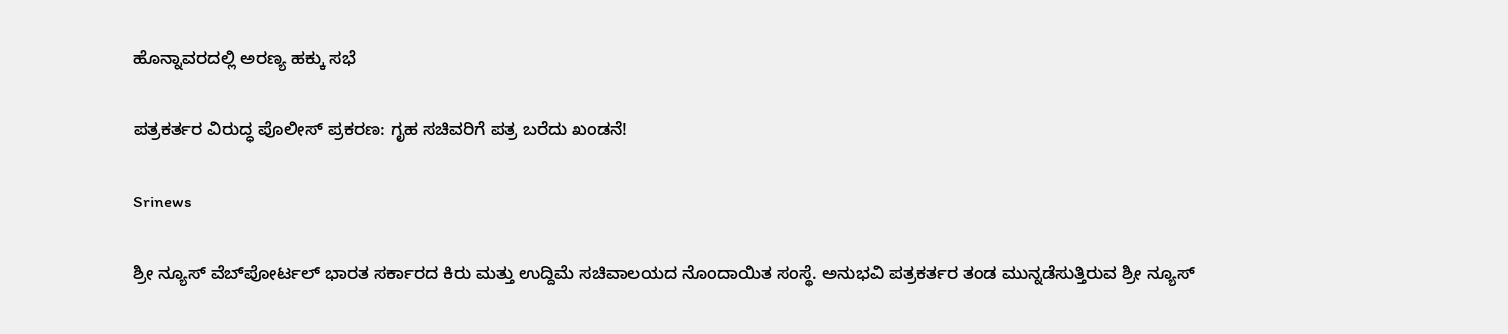ಹೊನ್ನಾವರದಲ್ಲಿ ಅರಣ್ಯ ಹಕ್ಕು ಸಭೆ

ಪತ್ರಕರ್ತರ ವಿರುದ್ಧ ಪೊಲೀಸ್ ಪ್ರಕರಣ: ಗೃಹ ಸಚಿವರಿಗೆ ಪತ್ರ ಬರೆದು ಖಂಡನೆ!

Srinews

ಶ್ರೀ ನ್ಯೂಸ್ ವೆಬ್‌ಪೋರ್ಟಲ್ ಭಾರತ ಸರ್ಕಾರದ ಕಿರು ಮತ್ತು ಉದ್ದಿಮೆ ಸಚಿವಾಲಯದ ನೊಂದಾಯಿತ ಸಂಸ್ಥೆ. ಅನುಭವಿ ಪತ್ರಕರ್ತರ ತಂಡ ಮುನ್ನಡೆಸುತ್ತಿರುವ ಶ್ರೀ ನ್ಯೂಸ್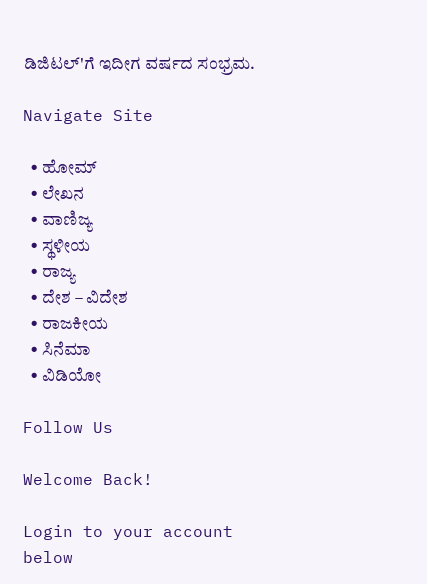ಡಿಜಿಟಲ್'ಗೆ ಇದೀಗ ವರ್ಷದ ಸಂಭ್ರಮ.

Navigate Site

  • ಹೋಮ್
  • ಲೇಖನ
  • ವಾಣಿಜ್ಯ
  • ಸ್ಥಳೀಯ
  • ರಾಜ್ಯ
  • ದೇಶ – ವಿದೇಶ
  • ರಾಜಕೀಯ
  • ಸಿನೆಮಾ
  • ವಿಡಿಯೋ

Follow Us

Welcome Back!

Login to your account below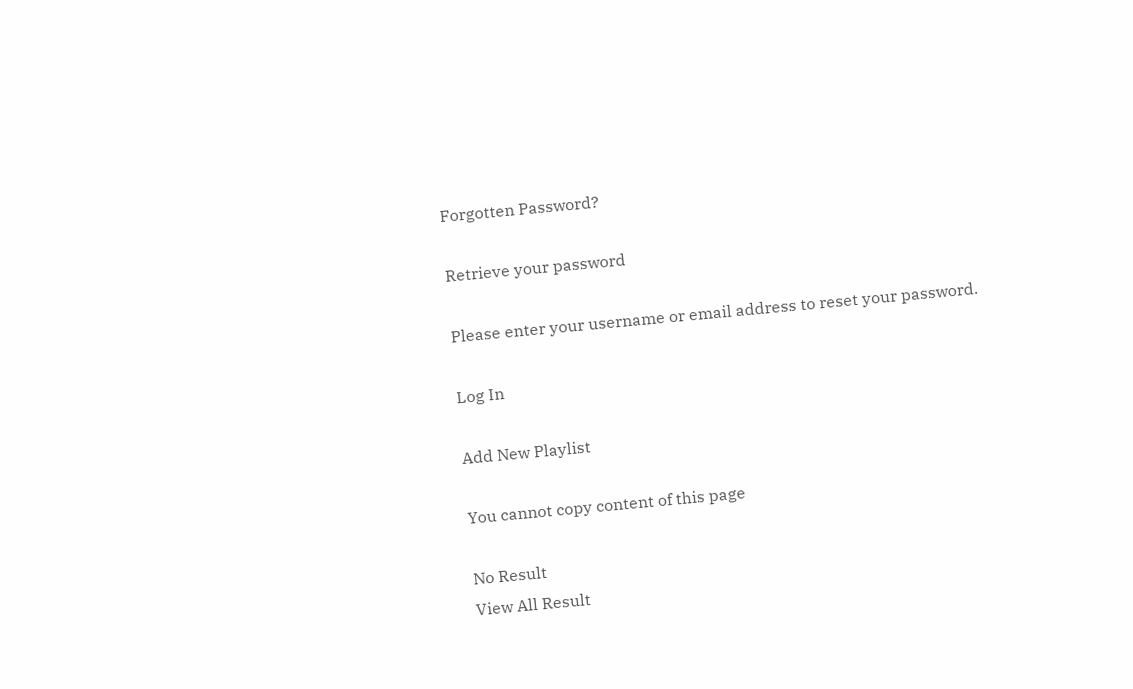Forgotten Password?

Retrieve your password

Please enter your username or email address to reset your password.

Log In

Add New Playlist

You cannot copy content of this page

No Result
View All Result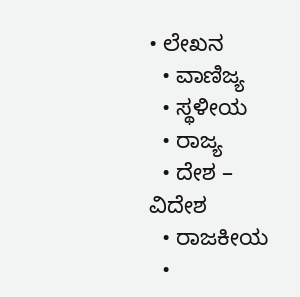• ಲೇಖನ
  • ವಾಣಿಜ್ಯ
  • ಸ್ಥಳೀಯ
  • ರಾಜ್ಯ
  • ದೇಶ – ವಿದೇಶ
  • ರಾಜಕೀಯ
  •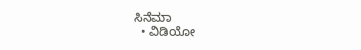ಸಿನೆಮಾ
  • ವಿಡಿಯೋ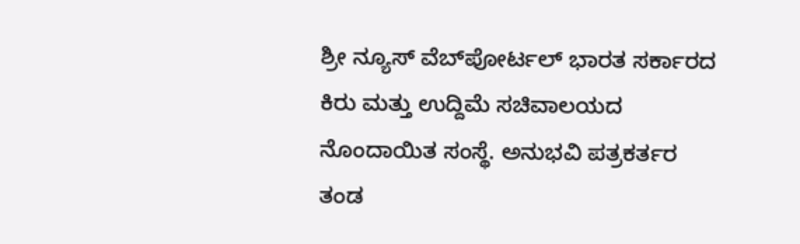ಶ್ರೀ ನ್ಯೂಸ್ ವೆಬ್‌ಪೋರ್ಟಲ್ ಭಾರತ ಸರ್ಕಾರದ ಕಿರು ಮತ್ತು ಉದ್ದಿಮೆ ಸಚಿವಾಲಯದ ನೊಂದಾಯಿತ ಸಂಸ್ಥೆ. ಅನುಭವಿ ಪತ್ರಕರ್ತರ ತಂಡ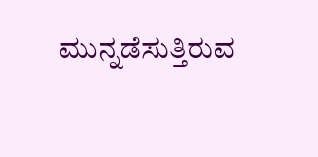ಮುನ್ನಡೆಸುತ್ತಿರುವ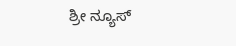ಶ್ರೀ ನ್ಯೂಸ್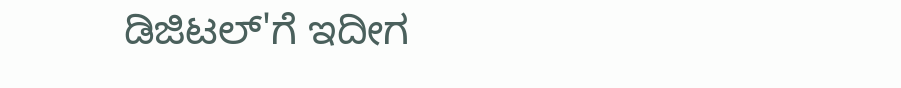ಡಿಜಿಟಲ್'ಗೆ ಇದೀಗ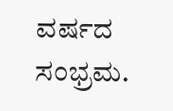ವರ್ಷದ ಸಂಭ್ರಮ.